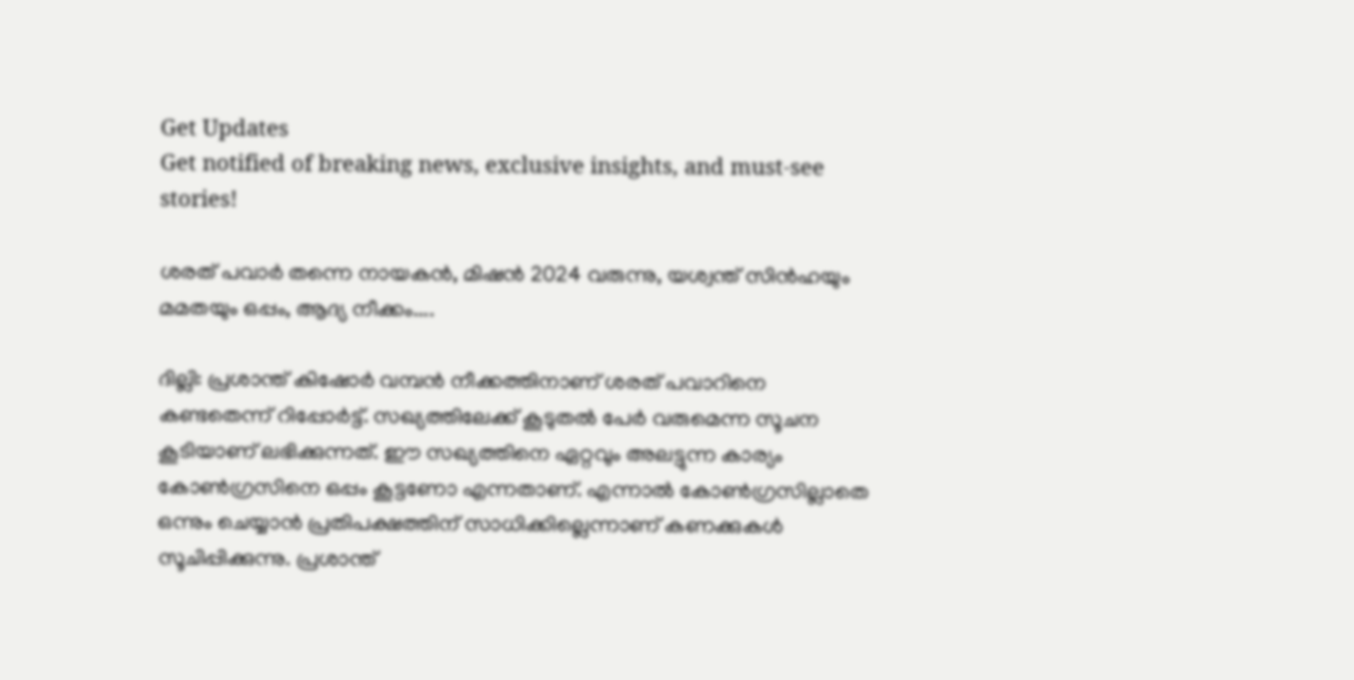Get Updates
Get notified of breaking news, exclusive insights, and must-see stories!

ശരത് പവാര്‍ തന്നെ നായകന്‍, മിഷന്‍ 2024 വരുന്നു, യശ്വന്ത് സിന്‍ഹയും മമതയും ഒപ്പം, ആദ്യ നീക്കം....

ദില്ലി: പ്രശാന്ത് കിഷോര്‍ വമ്പന്‍ നീക്കത്തിനാണ് ശരത് പവാറിനെ കണ്ടതെന്ന് റിപ്പോര്‍ട്ട്. സഖ്യത്തിലേക്ക് കൂടുതല്‍ പേര്‍ വരുമെന്ന സൂചന കൂടിയാണ് ലഭിക്കുന്നത്. ഈ സഖ്യത്തിനെ ഏറ്റവും അലട്ടുന്ന കാര്യം കോണ്‍ഗ്രസിനെ ഒപ്പം കൂട്ടണോ എന്നതാണ്. എന്നാല്‍ കോണ്‍ഗ്രസില്ലാതെ ഒന്നും ചെയ്യാന്‍ പ്രതിപക്ഷത്തിന് സാധിക്കില്ലെന്നാണ് കണക്കുകള്‍ സൂചിപ്പിക്കുന്നു. പ്രശാന്ത്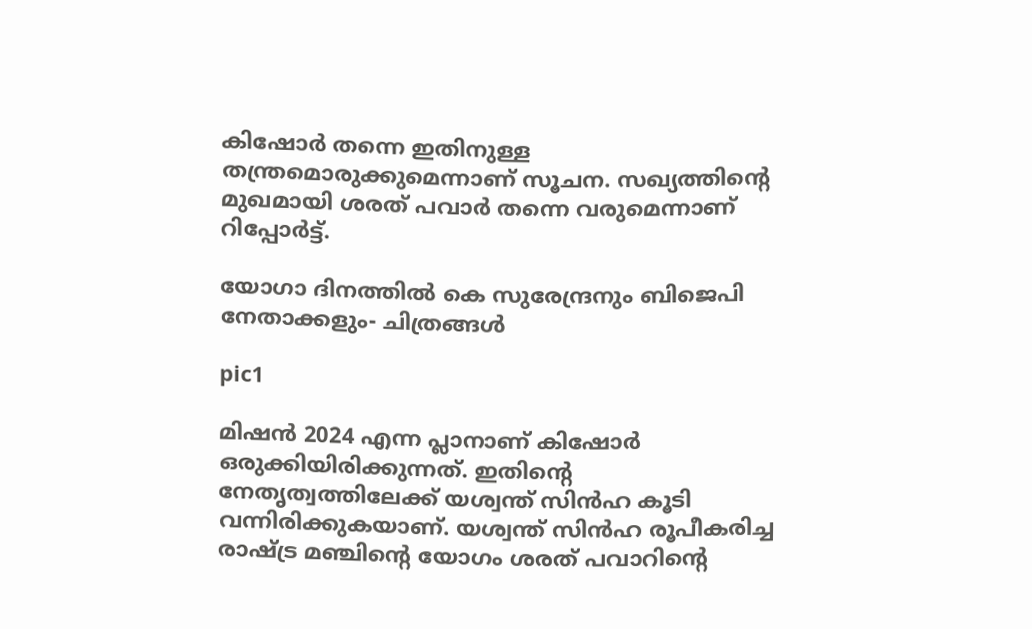കിഷോര്‍ തന്നെ ഇതിനുള്ള തന്ത്രമൊരുക്കുമെന്നാണ് സൂചന. സഖ്യത്തിന്റെ മുഖമായി ശരത് പവാര്‍ തന്നെ വരുമെന്നാണ് റിപ്പോര്‍ട്ട്.

യോഗാ ദിനത്തിൽ കെ സുരേന്ദ്രനും ബിജെപി നേതാക്കളും- ചിത്രങ്ങൾ

pic1

മിഷന്‍ 2024 എന്ന പ്ലാനാണ് കിഷോര്‍ ഒരുക്കിയിരിക്കുന്നത്. ഇതിന്റെ നേതൃത്വത്തിലേക്ക് യശ്വന്ത് സിന്‍ഹ കൂടി വന്നിരിക്കുകയാണ്. യശ്വന്ത് സിന്‍ഹ രൂപീകരിച്ച രാഷ്ട്ര മഞ്ചിന്റെ യോഗം ശരത് പവാറിന്റെ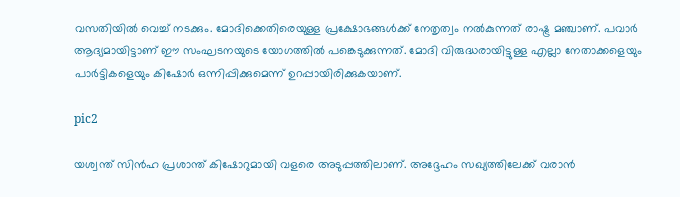വസതിയില്‍ വെച്ച് നടക്കും. മോദിക്കെതിരെയുള്ള പ്രക്ഷോഭങ്ങള്‍ക്ക് നേതൃത്വം നല്‍കുന്നത് രാഷ്ട്ര മഞ്ചാണ്. പവാര്‍ ആദ്യമായിട്ടാണ് ഈ സംഘടനയുടെ യോഗത്തില്‍ പങ്കെടുക്കുന്നത്. മോദി വിരുദ്ധരായിട്ടുള്ള എല്ലാ നേതാക്കളെയും പാര്‍ട്ടികളെയും കിഷോര്‍ ഒന്നിപ്പിക്കുമെന്ന് ഉറപ്പായിരിക്കുകയാണ്.

pic2

യശ്വന്ത് സിന്‍ഹ പ്രശാന്ത് കിഷോറുമായി വളരെ അടുപ്പത്തിലാണ്. അദ്ദേഹം സഖ്യത്തിലേക്ക് വരാന്‍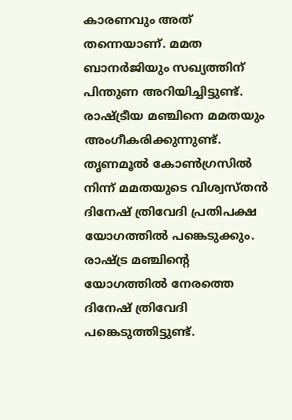കാരണവും അത് തന്നെയാണ്. മമത ബാനര്‍ജിയും സഖ്യത്തിന് പിന്തുണ അറിയിച്ചിട്ടുണ്ട്. രാഷ്ട്രീയ മഞ്ചിനെ മമതയും അംഗീകരിക്കുന്നുണ്ട്. തൃണമൂല്‍ കോണ്‍ഗ്രസില്‍ നിന്ന് മമതയുടെ വിശ്വസ്തന്‍ ദിനേഷ് ത്രിവേദി പ്രതിപക്ഷ യോഗത്തില്‍ പങ്കെടുക്കും. രാഷ്ട്ര മഞ്ചിന്റെ യോഗത്തില്‍ നേരത്തെ ദിനേഷ് ത്രിവേദി പങ്കെടുത്തിട്ടുണ്ട്.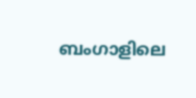ബംഗാളിലെ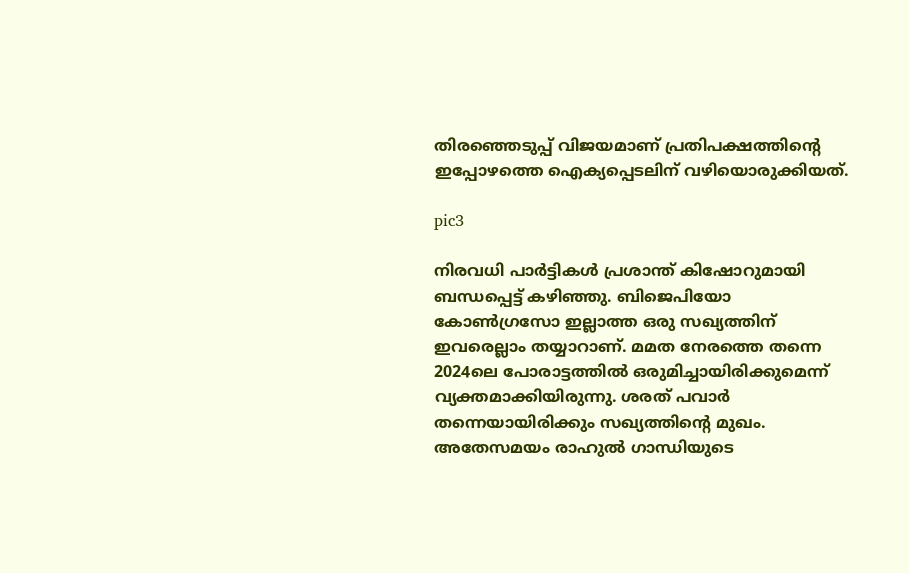തിരഞ്ഞെടുപ്പ് വിജയമാണ് പ്രതിപക്ഷത്തിന്റെ ഇപ്പോഴത്തെ ഐക്യപ്പെടലിന് വഴിയൊരുക്കിയത്.

pic3

നിരവധി പാര്‍ട്ടികള്‍ പ്രശാന്ത് കിഷോറുമായി ബന്ധപ്പെട്ട് കഴിഞ്ഞു. ബിജെപിയോ കോണ്‍ഗ്രസോ ഇല്ലാത്ത ഒരു സഖ്യത്തിന് ഇവരെല്ലാം തയ്യാറാണ്. മമത നേരത്തെ തന്നെ 2024ലെ പോരാട്ടത്തില്‍ ഒരുമിച്ചായിരിക്കുമെന്ന് വ്യക്തമാക്കിയിരുന്നു. ശരത് പവാര്‍ തന്നെയായിരിക്കും സഖ്യത്തിന്റെ മുഖം. അതേസമയം രാഹുല്‍ ഗാന്ധിയുടെ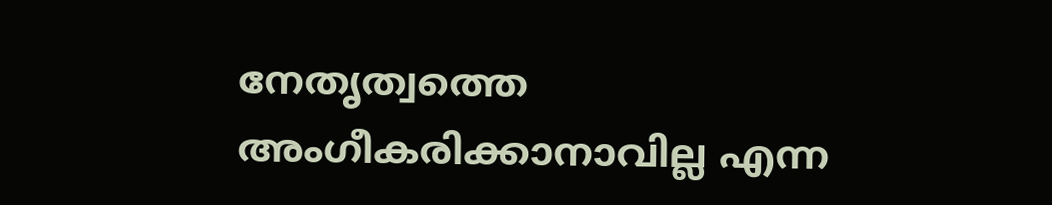നേതൃത്വത്തെ അംഗീകരിക്കാനാവില്ല എന്ന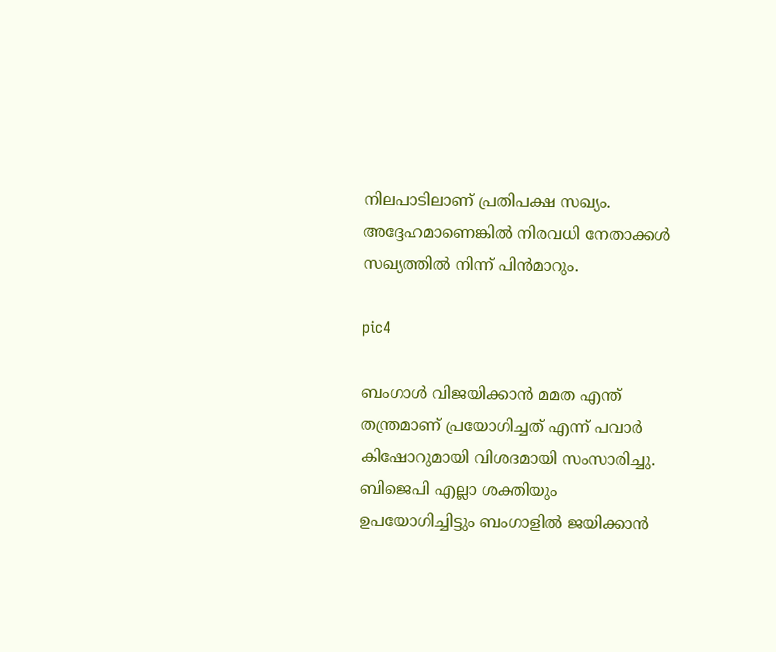നിലപാടിലാണ് പ്രതിപക്ഷ സഖ്യം. അദ്ദേഹമാണെങ്കില്‍ നിരവധി നേതാക്കള്‍ സഖ്യത്തില്‍ നിന്ന് പിന്‍മാറും.

pic4

ബംഗാള്‍ വിജയിക്കാന്‍ മമത എന്ത് തന്ത്രമാണ് പ്രയോഗിച്ചത് എന്ന് പവാര്‍ കിഷോറുമായി വിശദമായി സംസാരിച്ചു. ബിജെപി എല്ലാ ശക്തിയും ഉപയോഗിച്ചിട്ടും ബംഗാളില്‍ ജയിക്കാന്‍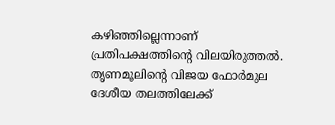കഴിഞ്ഞില്ലെന്നാണ് പ്രതിപക്ഷത്തിന്റെ വിലയിരുത്തല്‍. തൃണമൂലിന്റെ വിജയ ഫോര്‍മുല ദേശീയ തലത്തിലേക്ക്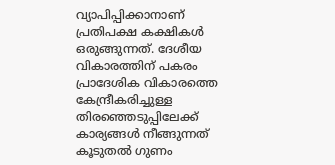വ്യാപിപ്പിക്കാനാണ് പ്രതിപക്ഷ കക്ഷികള്‍ ഒരുങ്ങുന്നത്. ദേശീയ വികാരത്തിന് പകരം പ്രാദേശിക വികാരത്തെ കേന്ദ്രീകരിച്ചുള്ള തിരഞ്ഞെടുപ്പിലേക്ക് കാര്യങ്ങള്‍ നീങ്ങുന്നത് കൂടുതല്‍ ഗുണം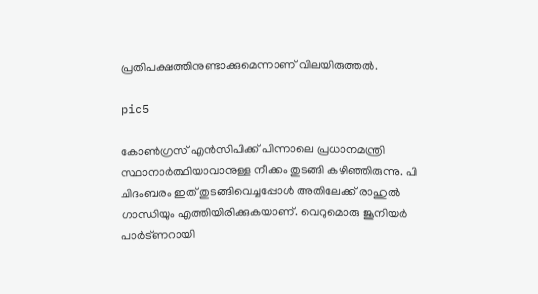പ്രതിപക്ഷത്തിനുണ്ടാക്കുമെന്നാണ് വിലയിരുത്തല്‍.

pic5

കോണ്‍ഗ്രസ് എന്‍സിപിക്ക് പിന്നാലെ പ്രധാനമന്ത്രി സ്ഥാനാര്‍ത്ഥിയാവാനുള്ള നീക്കം തുടങ്ങി കഴിഞ്ഞിരുന്നു. പി ചിദംബരം ഇത് തുടങ്ങിവെച്ചപ്പോള്‍ അതിലേക്ക് രാഹുല്‍ ഗാന്ധിയും എത്തിയിരിക്കുകയാണ്. വെറുമൊരു ജൂനിയര്‍ പാര്‍ട്ണറായി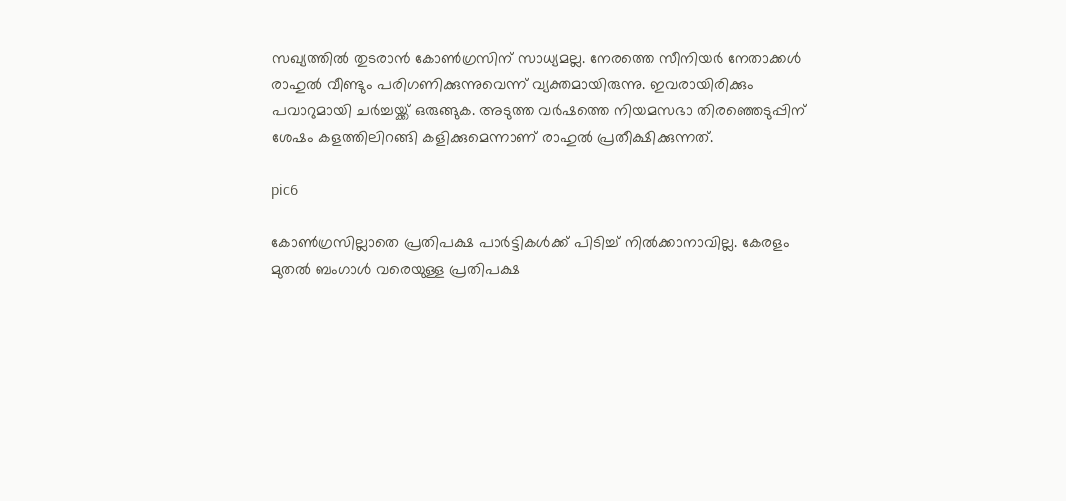സഖ്യത്തില്‍ തുടരാന്‍ കോണ്‍ഗ്രസിന് സാധ്യമല്ല. നേരത്തെ സീനിയര്‍ നേതാക്കള്‍ രാഹുല്‍ വീണ്ടും പരിഗണിക്കുന്നുവെന്ന് വ്യക്തമായിരുന്നു. ഇവരായിരിക്കും പവാറുമായി ചര്‍ച്ചയ്ക്ക് ഒരുങ്ങുക. അടുത്ത വര്‍ഷത്തെ നിയമസഭാ തിരഞ്ഞെടുപ്പിന് ശേഷം കളത്തിലിറങ്ങി കളിക്കുമെന്നാണ് രാഹുല്‍ പ്രതീക്ഷിക്കുന്നത്.

pic6

കോണ്‍ഗ്രസില്ലാതെ പ്രതിപക്ഷ പാര്‍ട്ടികള്‍ക്ക് പിടിച്ച് നില്‍ക്കാനാവില്ല. കേരളം മുതല്‍ ബംഗാള്‍ വരെയുള്ള പ്രതിപക്ഷ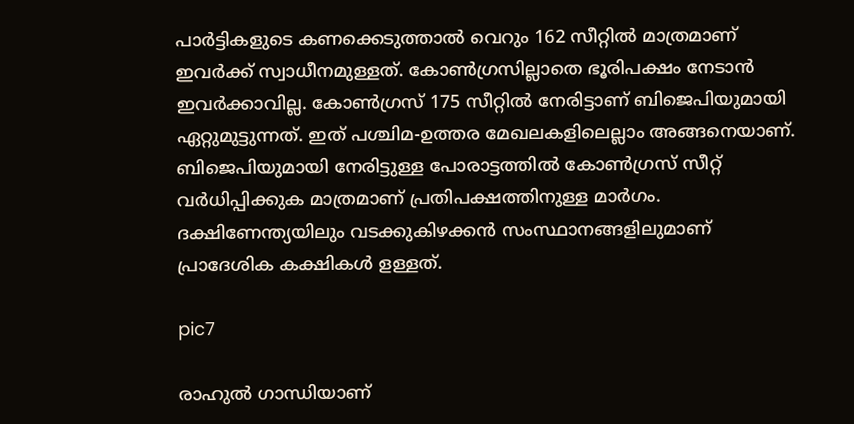പാര്‍ട്ടികളുടെ കണക്കെടുത്താല്‍ വെറും 162 സീറ്റില്‍ മാത്രമാണ് ഇവര്‍ക്ക് സ്വാധീനമുള്ളത്. കോണ്‍ഗ്രസില്ലാതെ ഭൂരിപക്ഷം നേടാന്‍ ഇവര്‍ക്കാവില്ല. കോണ്‍ഗ്രസ് 175 സീറ്റില്‍ നേരിട്ടാണ് ബിജെപിയുമായി ഏറ്റുമുട്ടുന്നത്. ഇത് പശ്ചിമ-ഉത്തര മേഖലകളിലെല്ലാം അങ്ങനെയാണ്. ബിജെപിയുമായി നേരിട്ടുള്ള പോരാട്ടത്തില്‍ കോണ്‍ഗ്രസ് സീറ്റ് വര്‍ധിപ്പിക്കുക മാത്രമാണ് പ്രതിപക്ഷത്തിനുള്ള മാര്‍ഗം. ദക്ഷിണേന്ത്യയിലും വടക്കുകിഴക്കന്‍ സംസ്ഥാനങ്ങളിലുമാണ് പ്രാദേശിക കക്ഷികള്‍ ളള്ളത്.

pic7

രാഹുല്‍ ഗാന്ധിയാണ്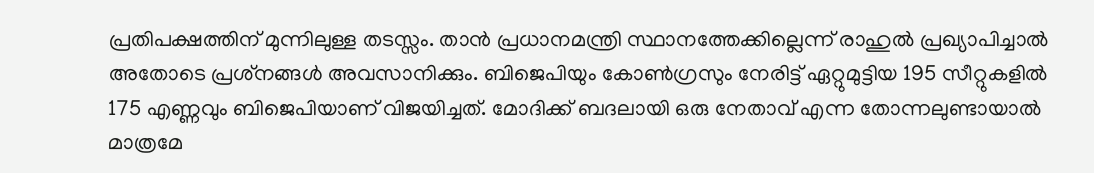പ്രതിപക്ഷത്തിന് മുന്നിലുള്ള തടസ്സം. താന്‍ പ്രധാനമന്ത്രി സ്ഥാനത്തേക്കില്ലെന്ന് രാഹുല്‍ പ്രഖ്യാപിച്ചാല്‍ അതോടെ പ്രശ്‌നങ്ങള്‍ അവസാനിക്കും. ബിജെപിയും കോണ്‍ഗ്രസും നേരിട്ട് ഏറ്റുമുട്ടിയ 195 സീറ്റുകളില്‍ 175 എണ്ണവും ബിജെപിയാണ് വിജയിച്ചത്. മോദിക്ക് ബദലായി ഒരു നേതാവ് എന്ന തോന്നലുണ്ടായാല്‍ മാത്രമേ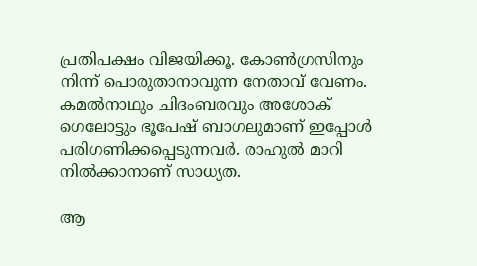പ്രതിപക്ഷം വിജയിക്കൂ. കോണ്‍ഗ്രസിനും നിന്ന് പൊരുതാനാവുന്ന നേതാവ് വേണം. കമല്‍നാഥും ചിദംബരവും അശോക് ഗെലോട്ടും ഭൂപേഷ് ബാഗലുമാണ് ഇപ്പോള്‍ പരിഗണിക്കപ്പെടുന്നവര്‍. രാഹുല്‍ മാറി നില്‍ക്കാനാണ് സാധ്യത.

ആ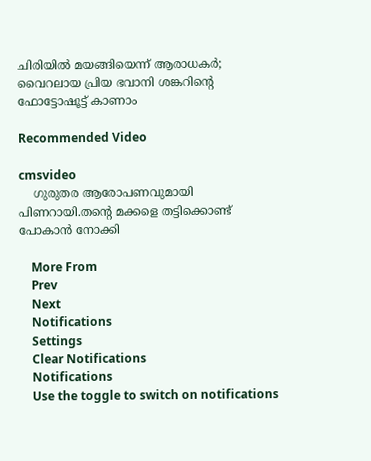ചിരിയില്‍ മയങ്ങിയെന്ന് ആരാധകര്‍; വൈറലായ പ്രിയ ഭവാനി ശങ്കറിന്റെ ഫോട്ടോഷൂട്ട് കാണാം

Recommended Video

cmsvideo
    ഗുരുതര ആരോപണവുമായി പിണറായി.തന്റെ മക്കളെ തട്ടിക്കൊണ്ട് പോകാൻ നോക്കി

    More From
    Prev
    Next
    Notifications
    Settings
    Clear Notifications
    Notifications
    Use the toggle to switch on notifications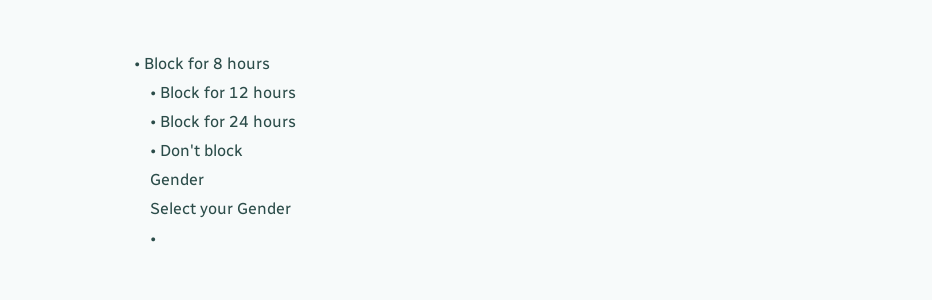• Block for 8 hours
    • Block for 12 hours
    • Block for 24 hours
    • Don't block
    Gender
    Select your Gender
    •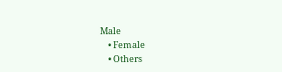Male
    • Female
    • Others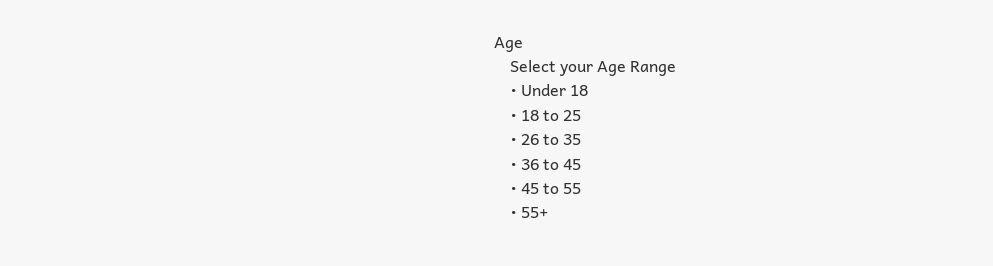Age
    Select your Age Range
    • Under 18
    • 18 to 25
    • 26 to 35
    • 36 to 45
    • 45 to 55
    • 55+